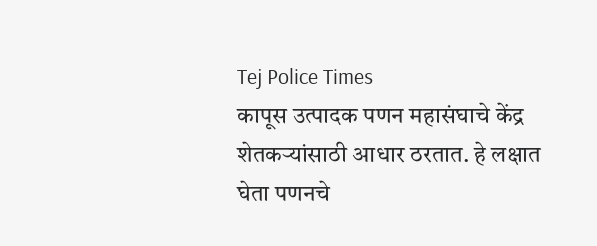Tej Police Times
कापूस उत्पादक पणन महासंघाचे केंद्र शेतकऱ्यांसाठी आधार ठरतात. हे लक्षात घेता पणनचे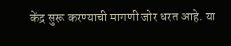केंद्र सुरू करण्याची मागणी जोर धरत आहे. या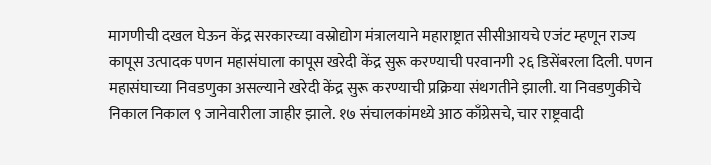मागणीची दखल घेऊन केंद्र सरकारच्या वस्रोद्योग मंत्रालयाने महाराष्ट्रात सीसीआयचे एजंट म्हणून राज्य कापूस उत्पादक पणन महासंघाला कापूस खरेदी केंद्र सुरू करण्याची परवानगी २६ डिसेंबरला दिली. पणन महासंघाच्या निवडणुका असल्याने खरेदी केंद्र सुरू करण्याची प्रक्रिया संथगतीने झाली. या निवडणुकीचे निकाल निकाल ९ जानेवारीला जाहीर झाले. १७ संचालकांमध्ये आठ काँग्रेसचे, चार राष्ट्रवादी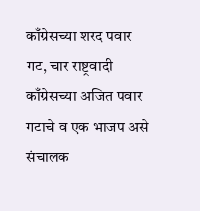काँग्रेसच्या शरद पवार गट, चार राष्ट्रवादी काँग्रेसच्या अजित पवार गटाचे व एक भाजप असे संचालक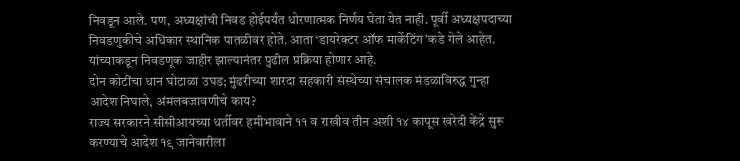निवडून आले. पण, अध्यक्षांची निवड होईपर्यंत धोरणात्मक निर्णय घेता येत नाही. पूर्वी अध्यक्षपदाच्या निवडणुकीचे अधिकार स्थानिक पातळीवर होते. आता ‘डायरेक्टर ऑफ मार्केटिंग’कडे गेले आहेत. यांच्याकडून निवडणूक जाहीर झाल्यानंतर पुढील प्रक्रिया होणार आहे.
दोन कोटींचा धान घोटाळा उघड; मुंढरीच्या शारदा सहकारी संस्थेच्या संचालक मंडळाविरुद्ध गुन्हा
आदेश निघाले, अंमलबजावणीचे काय?
राज्य सरकारने सीसीआयच्या धर्तीवर हमीभावाने ११ व राखीव तीन अशी १४ कापूस खरेदी केंद्रे सुरू करण्याचे आदेश १९ जानेवारीला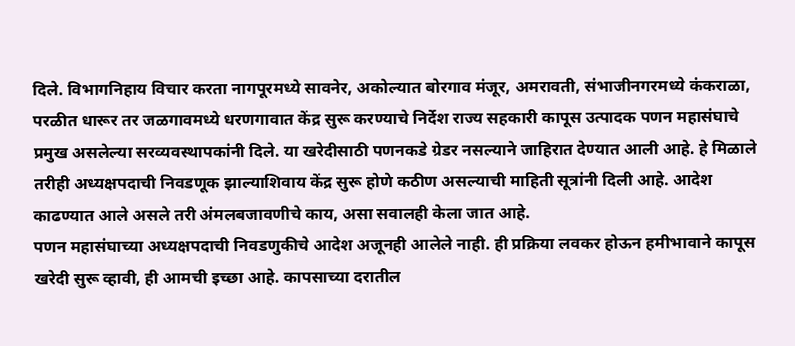दिले. विभागनिहाय विचार करता नागपूरमध्ये सावनेर, अकोल्यात बोरगाव मंजूर, अमरावती, संभाजीनगरमध्ये कंकराळा, परळीत धारूर तर जळगावमध्ये धरणगावात केंद्र सुरू करण्याचे निर्देश राज्य सहकारी कापूस उत्पादक पणन महासंघाचे प्रमुख असलेल्या सरव्यवस्थापकांनी दिले. या खरेदीसाठी पणनकडे ग्रेडर नसल्याने जाहिरात देण्यात आली आहे. हे मिळाले तरीही अध्यक्षपदाची निवडणूक झाल्याशिवाय केंद्र सुरू होणे कठीण असल्याची माहिती सूत्रांनी दिली आहे. आदेश काढण्यात आले असले तरी अंमलबजावणीचे काय, असा सवालही केला जात आहे.
पणन महासंघाच्या अध्यक्षपदाची निवडणुकीचे आदेश अजूनही आलेले नाही. ही प्रक्रिया लवकर होऊन हमीभावाने कापूस खरेदी सुरू व्हावी, ही आमची इच्छा आहे. कापसाच्या दरातील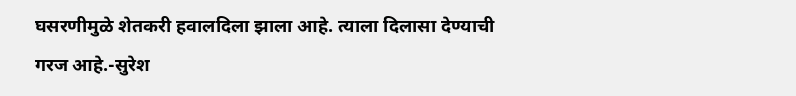घसरणीमुळे शेतकरी हवालदिला झाला आहे. त्याला दिलासा देण्याची गरज आहे.-सुरेश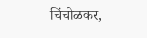चिंचोळकर,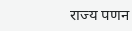राज्य पणन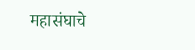महासंघाचे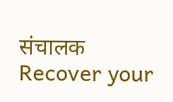संचालक
Recover your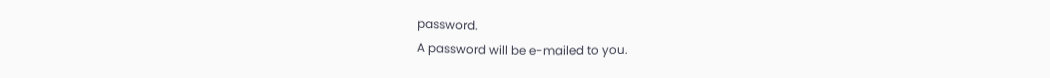password.
A password will be e-mailed to you.